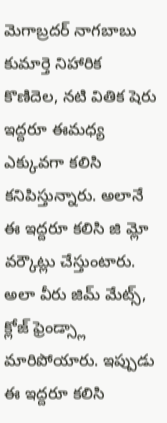మెగాబ్రదర్ నాగబాబు కుమార్తె నిహారిక కొణిదెల, నటి వితిక షెరు ఇద్దరూ ఈమధ్య ఎక్కువగా కలిసి కనిపిస్తున్నారు. అలానే ఈ ఇద్దరూ కలిసి జి మ్లో వర్కౌట్లు చేస్తుంటారు. అలా వీరు జిమ్ మేట్స్, క్లోజ్ ఫ్రెండ్స్లా మారిపోయారు. ఇప్పుడు ఈ ఇద్దరూ కలిసి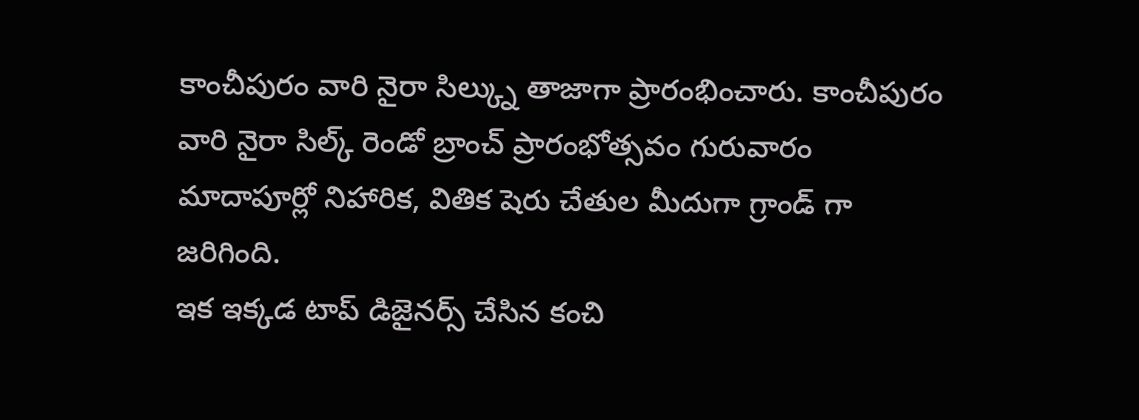కాంచీపురం వారి నైరా సిల్క్ను తాజాగా ప్రారంభించారు. కాంచీపురం వారి నైరా సిల్క్ రెండో బ్రాంచ్ ప్రారంభోత్సవం గురువారం మాదాపూర్లో నిహారిక, వితిక షెరు చేతుల మీదుగా గ్రాండ్ గా జరిగింది.
ఇక ఇక్కడ టాప్ డిజైనర్స్ చేసిన కంచి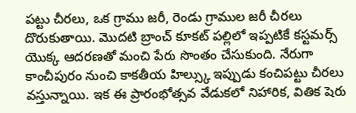పట్టు చీరలు, ఒక గ్రాము జరీ, రెండు గ్రాముల జరీ చీరలు దొరుకుతాయి. మొదటి బ్రాంచ్ కూకట్ పల్లిలో ఇప్పటికే కస్టమర్స్ యొక్క ఆదరణతో మంచి పేరు సొంతం చేసుకుంది. నేరుగా కాంచీపురం నుంచి కాకతీయ హిల్స్కు ఇప్పుడు కంచిపట్టు చీరలు వస్తున్నాయి. ఇక ఈ ప్రారంభోత్సవ వేడుకలో నిహారిక, వితిక షెరు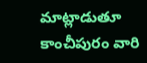మాట్లాడుతూ కాంచీపురం వారి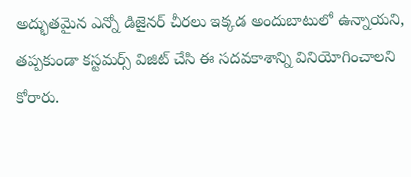అద్భుతమైన ఎన్నో డిజైనర్ చీరలు ఇక్కడ అందుబాటులో ఉన్నాయని, తప్పకుండా కస్టమర్స్ విజిట్ చేసి ఈ సదవకాశాన్ని వినియోగించాలని కోరారు.